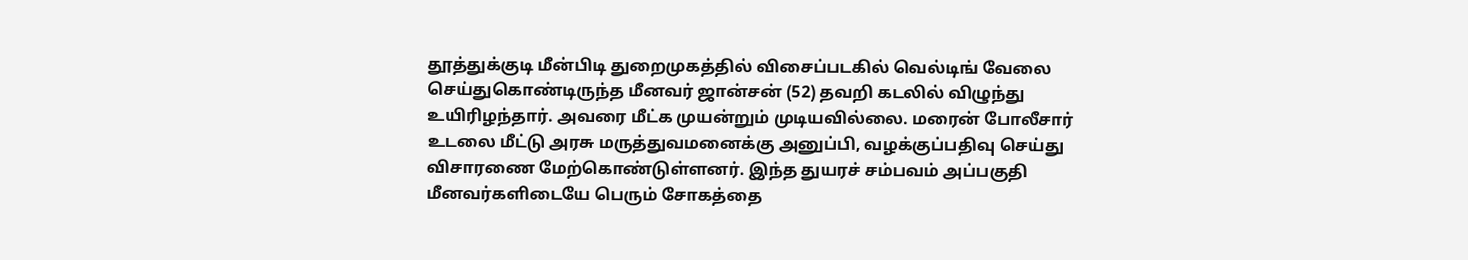தூத்துக்குடி மீன்பிடி துறைமுகத்தில் விசைப்படகில் வெல்டிங் வேலை செய்துகொண்டிருந்த மீனவர் ஜான்சன் (52) தவறி கடலில் விழுந்து உயிரிழந்தார். அவரை மீட்க முயன்றும் முடியவில்லை. மரைன் போலீசார் உடலை மீட்டு அரசு மருத்துவமனைக்கு அனுப்பி, வழக்குப்பதிவு செய்து விசாரணை மேற்கொண்டுள்ளனர். இந்த துயரச் சம்பவம் அப்பகுதி மீனவர்களிடையே பெரும் சோகத்தை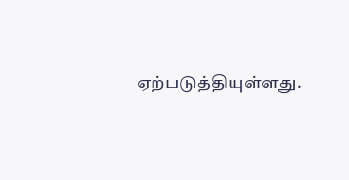ஏற்படுத்தியுள்ளது.